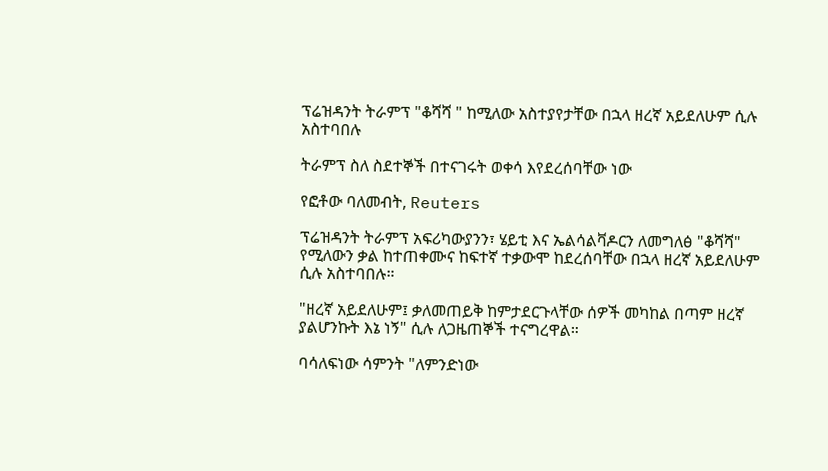ፕሬዝዳንት ትራምፕ "ቆሻሻ " ከሚለው አስተያየታቸው በኋላ ዘረኛ አይደለሁም ሲሉ አስተባበሉ

ትራምፕ ስለ ስደተኞች በተናገሩት ወቀሳ እየደረሰባቸው ነው

የፎቶው ባለመብት, Reuters

ፕሬዝዳንት ትራምፕ አፍሪካውያንን፣ ሄይቲ እና ኤልሳልቫዶርን ለመግለፅ "ቆሻሻ" የሚለውን ቃል ከተጠቀሙና ከፍተኛ ተቃውሞ ከደረሰባቸው በኋላ ዘረኛ አይደለሁም ሲሉ አስተባበሉ።

"ዘረኛ አይደለሁም፤ ቃለመጠይቅ ከምታደርጉላቸው ሰዎች መካከል በጣም ዘረኛ ያልሆንኩት እኔ ነኝ" ሲሉ ለጋዜጠኞች ተናግረዋል።

ባሳለፍነው ሳምንት "ለምንድነው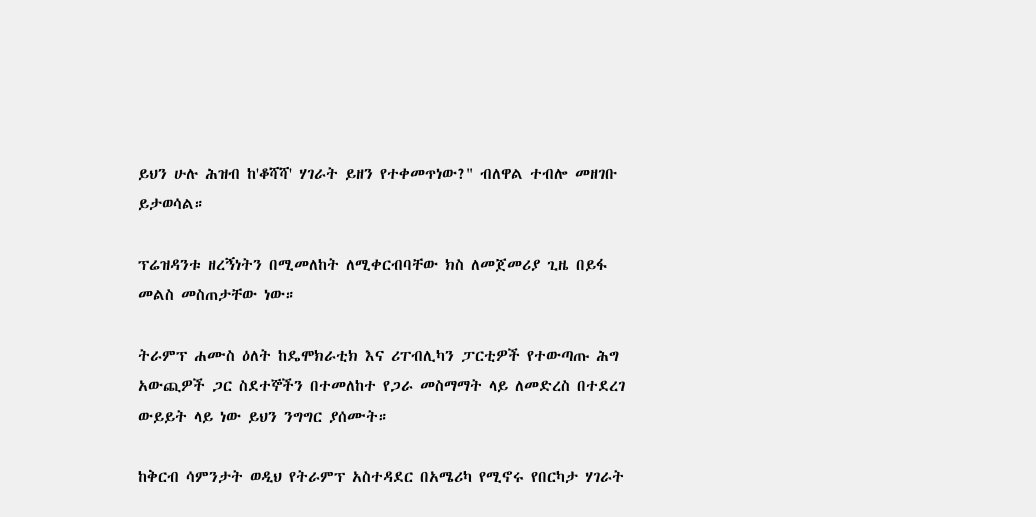ይህን ሁሉ ሕዝብ ከ'ቆሻሻ' ሃገራት ይዘን የተቀመጥነው?" ብለዋል ተብሎ መዘገቡ ይታወሳል።

ፕሬዝዳንቱ ዘረኝነትን በሚመለከት ለሚቀርብባቸው ክስ ለመጀመሪያ ጊዜ በይፋ መልስ መስጠታቸው ነው።

ትራምፕ ሐሙስ ዕለት ከዴሞክራቲክ እና ሪፐብሊካን ፓርቲዎች የተውጣጡ ሕግ አውጪዎች ጋር ስደተኞችን በተመለከተ የጋራ መስማማት ላይ ለመድረስ በተደረገ ውይይት ላይ ነው ይህን ንግግር ያሰሙት።

ከቅርብ ሳምንታት ወዲህ የትራምፕ አስተዳደር በአሜሪካ የሚኖሩ የበርካታ ሃገራት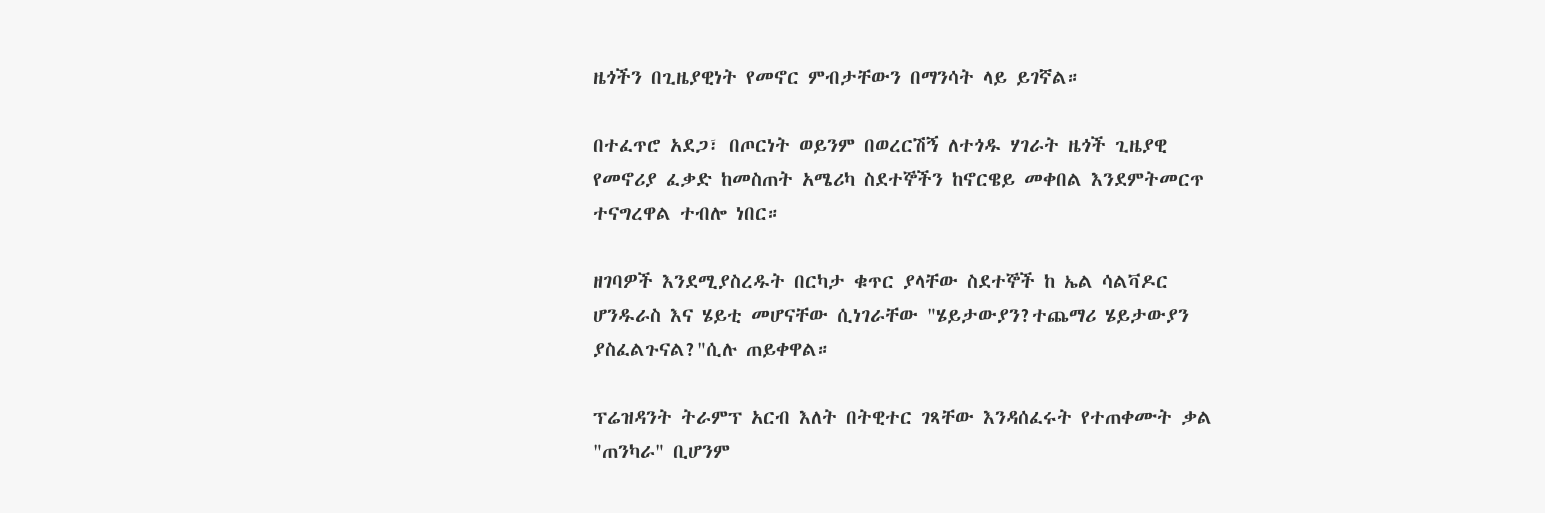ዜጎችን በጊዜያዊነት የመኖር ምብታቸውን በማንሳት ላይ ይገኛል።

በተፈጥሮ አደጋ፣ በጦርነት ወይንም በወረርሽኝ ለተጎዱ ሃገራት ዜጎች ጊዜያዊ የመኖሪያ ፈቃድ ከመስጠት አሜሪካ ስደተኞችን ከኖርዌይ መቀበል እንደምትመርጥ ተናግረዋል ተብሎ ነበር።

ዘገባዎች እንደሚያስረዱት በርካታ ቁጥር ያላቸው ስደተኞች ከ ኤል ሳልቫዶር ሆንዱራስ እና ሄይቲ መሆናቸው ሲነገራቸው "ሄይታውያን?ተጨማሪ ሄይታውያን ያስፈልጉናል?"ሲሉ ጠይቀዋል።

ፕሬዝዳንት ትራምፕ አርብ እለት በትዊተር ገጻቸው እንዳሰፈሩት የተጠቀሙት ቃል "ጠንካራ" ቢሆንም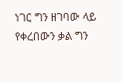ነገር ግን ዘገባው ላይ የቀረበውን ቃል ግን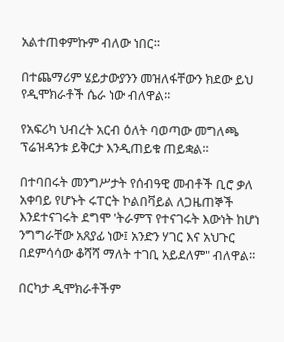አልተጠቀምኩም ብለው ነበር።

በተጨማሪም ሄይታውያንን መዝለፋቸውን ክደው ይህ የዲሞክራቶች ሴራ ነው ብለዋል።

የአፍሪካ ህብረት አርብ ዕለት ባወጣው መግለጫ ፕሬዝዳንቱ ይቅርታ እንዲጠይቁ ጠይቋል።

በተባበሩት መንግሥታት የሰብዓዊ መብቶች ቢሮ ቃለ አቀባይ የሆኑት ሩፐርት ኮልበቫይል ለጋዜጠኞች እንደተናገሩት ደግሞ 'ትራምፕ የተናገሩት እውነት ከሆነ ንግግራቸው አጸያፊ ነው፤ አንድን ሃገር እና አህጉር በደምሳሳው ቆሻሻ ማለት ተገቢ አይደለም" ብለዋል።

በርካታ ዲሞክራቶችም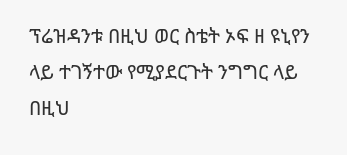ፕሬዝዳንቱ በዚህ ወር ስቴት ኦፍ ዘ ዩኒየን ላይ ተገኝተው የሚያደርጉት ንግግር ላይ በዚህ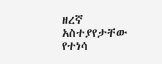ዘረኛ አስተያየታቸው የተነሳ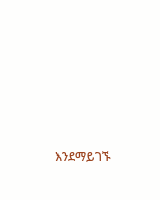እንደማይገኙ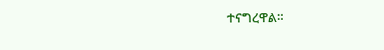ተናግረዋል።